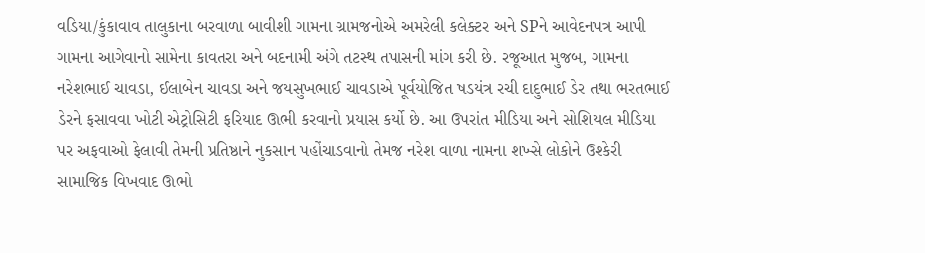વડિયા/કુંકાવાવ તાલુકાના બરવાળા બાવીશી ગામના ગ્રામજનોએ અમરેલી કલેક્ટર અને SPને આવેદનપત્ર આપી ગામના આગેવાનો સામેના કાવતરા અને બદનામી અંગે તટસ્થ તપાસની માંગ કરી છે. રજૂઆત મુજબ, ગામના નરેશભાઈ ચાવડા, ઈલાબેન ચાવડા અને જયસુખભાઈ ચાવડાએ પૂર્વયોજિત ષડયંત્ર રચી દાદુભાઈ ડેર તથા ભરતભાઈ ડેરને ફસાવવા ખોટી એટ્રોસિટી ફરિયાદ ઊભી કરવાનો પ્રયાસ કર્યો છે. આ ઉપરાંત મીડિયા અને સોશિયલ મીડિયા પર અફવાઓ ફેલાવી તેમની પ્રતિષ્ઠાને નુકસાન પહોંચાડવાનો તેમજ નરેશ વાળા નામના શખ્સે લોકોને ઉશ્કેરી સામાજિક વિખવાદ ઊભો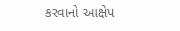કરવાનો આક્ષેપ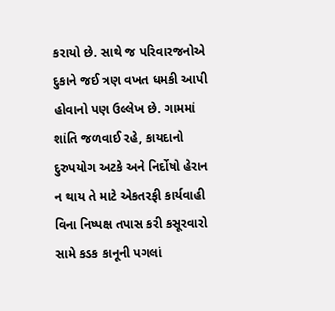કરાયો છે. સાથે જ પરિવારજનોએ દુકાને જઈ ત્રણ વખત ધમકી આપી હોવાનો પણ ઉલ્લેખ છે. ગામમાં શાંતિ જળવાઈ રહે, કાયદાનો દુરુપયોગ અટકે અને નિર્દોષો હેરાન ન થાય તે માટે એકતરફી કાર્યવાહી વિના નિષ્પક્ષ તપાસ કરી કસૂરવારો સામે કડક કાનૂની પગલાં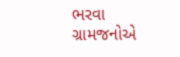ભરવા ગ્રામજનોએ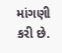માંગણી કરી છે.